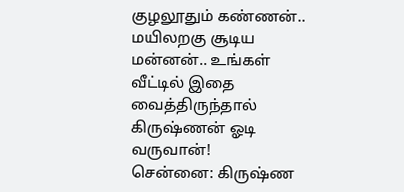குழலூதும் கண்ணன்.. மயிலறகு சூடிய மன்னன்.. உங்கள் வீட்டில் இதை வைத்திருந்தால் கிருஷ்ணன் ஓடி வருவான்!
சென்னை: கிருஷ்ண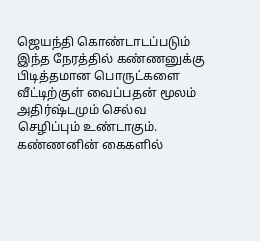ஜெயந்தி கொண்டாடப்படும் இந்த நேரத்தில் கண்ணனுக்கு பிடித்தமான பொருட்களை வீட்டிற்குள் வைப்பதன் மூலம் அதிர்ஷ்டமும் செல்வ செழிப்பும் உண்டாகும். கண்ணனின் கைகளில்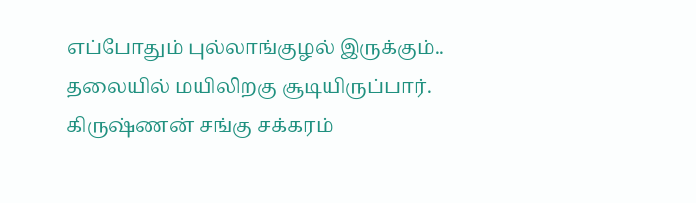எப்போதும் புல்லாங்குழல் இருக்கும்.. தலையில் மயிலிறகு சூடியிருப்பார். கிருஷ்ணன் சங்கு சக்கரம்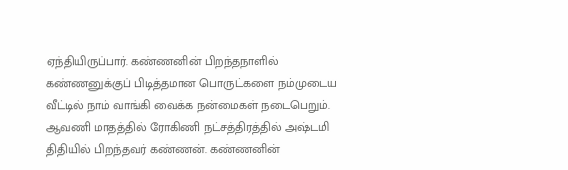ஏந்தியிருப்பார். கண்ணனின் பிறந்தநாளில் கண்ணனுக்குப் பிடித்தமான பொருட்களை நம்முடைய வீட்டில் நாம் வாங்கி வைக்க நன்மைகள் நடைபெறும்.
ஆவணி மாதத்தில் ரோகிணி நட்சத்திரத்தில் அஷ்டமி திதியில் பிறந்தவர் கண்ணன். கண்ணனின்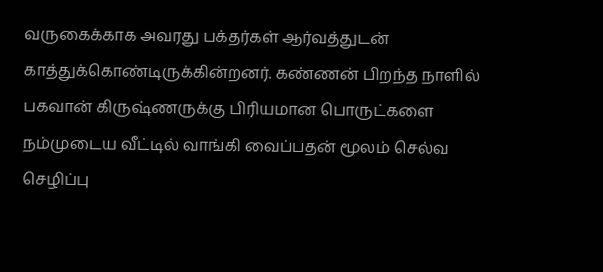வருகைக்காக அவரது பக்தர்கள் ஆர்வத்துடன் காத்துக்கொண்டிருக்கின்றனர். கண்ணன் பிறந்த நாளில் பகவான் கிருஷ்ணருக்கு பிரியமான பொருட்களை நம்முடைய வீட்டில் வாங்கி வைப்பதன் மூலம் செல்வ செழிப்பு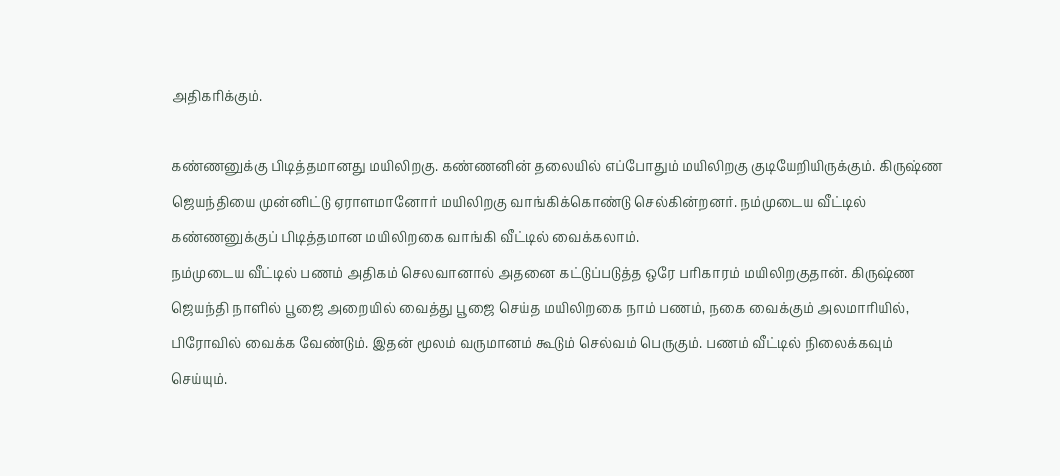அதிகரிக்கும்.

கண்ணனுக்கு பிடித்தமானது மயிலிறகு. கண்ணனின் தலையில் எப்போதும் மயிலிறகு குடியேறியிருக்கும். கிருஷ்ண ஜெயந்தியை முன்னிட்டு ஏராளமானோர் மயிலிறகு வாங்கிக்கொண்டு செல்கின்றனர். நம்முடைய வீட்டில் கண்ணனுக்குப் பிடித்தமான மயிலிறகை வாங்கி வீட்டில் வைக்கலாம்.
நம்முடைய வீட்டில் பணம் அதிகம் செலவானால் அதனை கட்டுப்படுத்த ஒரே பரிகாரம் மயிலிறகுதான். கிருஷ்ண ஜெயந்தி நாளில் பூஜை அறையில் வைத்து பூஜை செய்த மயிலிறகை நாம் பணம், நகை வைக்கும் அலமாரியில், பிரோவில் வைக்க வேண்டும். இதன் மூலம் வருமானம் கூடும் செல்வம் பெருகும். பணம் வீட்டில் நிலைக்கவும் செய்யும்.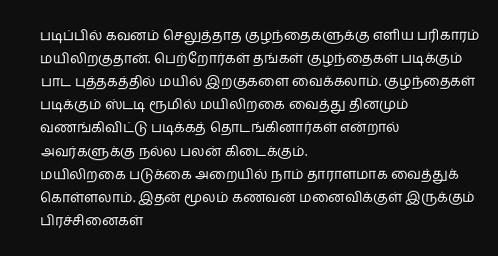படிப்பில் கவனம் செலுத்தாத குழந்தைகளுக்கு எளிய பரிகாரம் மயிலிறகுதான். பெற்றோர்கள் தங்கள் குழந்தைகள் படிக்கும் பாட புத்தகத்தில் மயில் இறகுகளை வைக்கலாம். குழந்தைகள் படிக்கும் ஸ்டடி ரூமில் மயிலிறகை வைத்து தினமும் வணங்கிவிட்டு படிக்கத் தொடங்கினார்கள் என்றால் அவர்களுக்கு நல்ல பலன் கிடைக்கும்.
மயிலிறகை படுக்கை அறையில் நாம் தாராளமாக வைத்துக் கொள்ளலாம். இதன் மூலம் கணவன் மனைவிக்குள் இருக்கும் பிரச்சினைகள்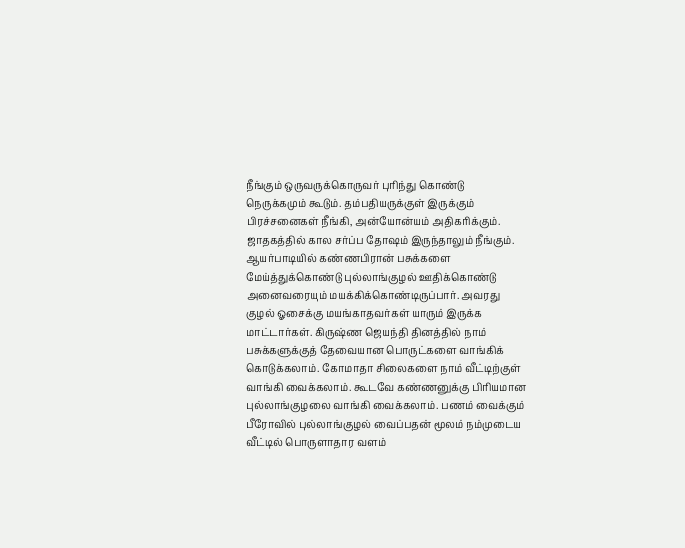நீங்கும் ஒருவருக்கொருவர் புரிந்து கொண்டு நெருக்கமும் கூடும். தம்பதியருக்குள் இருக்கும் பிரச்சனைகள் நீங்கி, அன்யோன்யம் அதிகரிக்கும். ஜாதகத்தில் கால சர்ப்ப தோஷம் இருந்தாலும் நீங்கும்.
ஆயர்பாடியில் கண்ணபிரான் பசுக்களை மேய்த்துக்கொண்டு புல்லாங்குழல் ஊதிக்கொண்டு அனைவரையும் மயக்கிக்கொண்டிருப்பார். அவரது குழல் ஓசைக்கு மயங்காதவர்கள் யாரும் இருக்க மாட்டார்கள். கிருஷ்ண ஜெயந்தி தினத்தில் நாம் பசுக்களுக்குத் தேவையான பொருட்களை வாங்கிக் கொடுக்கலாம். கோமாதா சிலைகளை நாம் வீட்டிற்குள் வாங்கி வைக்கலாம். கூடவே கண்ணனுக்கு பிரியமான புல்லாங்குழலை வாங்கி வைக்கலாம். பணம் வைக்கும் பீரோவில் புல்லாங்குழல் வைப்பதன் மூலம் நம்முடைய வீட்டில் பொருளாதார வளம்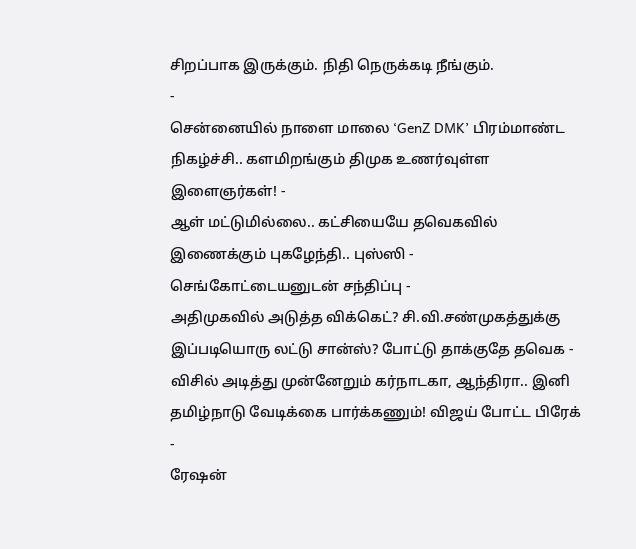சிறப்பாக இருக்கும். நிதி நெருக்கடி நீங்கும்.
-
சென்னையில் நாளை மாலை ‘GenZ DMK’ பிரம்மாண்ட நிகழ்ச்சி.. களமிறங்கும் திமுக உணர்வுள்ள இளைஞர்கள்! -
ஆள் மட்டுமில்லை.. கட்சியையே தவெகவில் இணைக்கும் புகழேந்தி.. புஸ்ஸி - செங்கோட்டையனுடன் சந்திப்பு -
அதிமுகவில் அடுத்த விக்கெட்? சி.வி.சண்முகத்துக்கு இப்படியொரு லட்டு சான்ஸ்? போட்டு தாக்குதே தவெக -
விசில் அடித்து முன்னேறும் கர்நாடகா, ஆந்திரா.. இனி தமிழ்நாடு வேடிக்கை பார்க்கணும்! விஜய் போட்ட பிரேக் -
ரேஷன்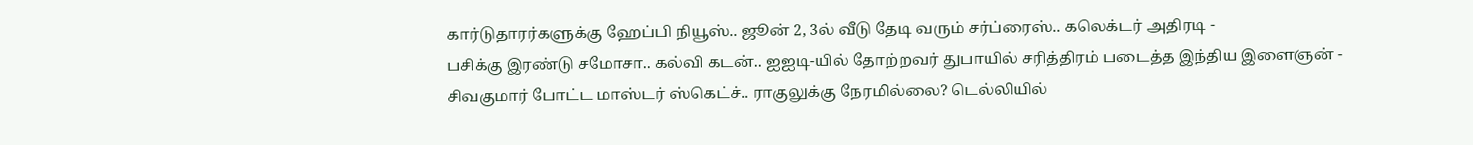கார்டுதாரர்களுக்கு ஹேப்பி நியூஸ்.. ஜூன் 2, 3ல் வீடு தேடி வரும் சர்ப்ரைஸ்.. கலெக்டர் அதிரடி -
பசிக்கு இரண்டு சமோசா.. கல்வி கடன்.. ஐஐடி-யில் தோற்றவர் துபாயில் சரித்திரம் படைத்த இந்திய இளைஞன் -
சிவகுமார் போட்ட மாஸ்டர் ஸ்கெட்ச்.. ராகுலுக்கு நேரமில்லை? டெல்லியில்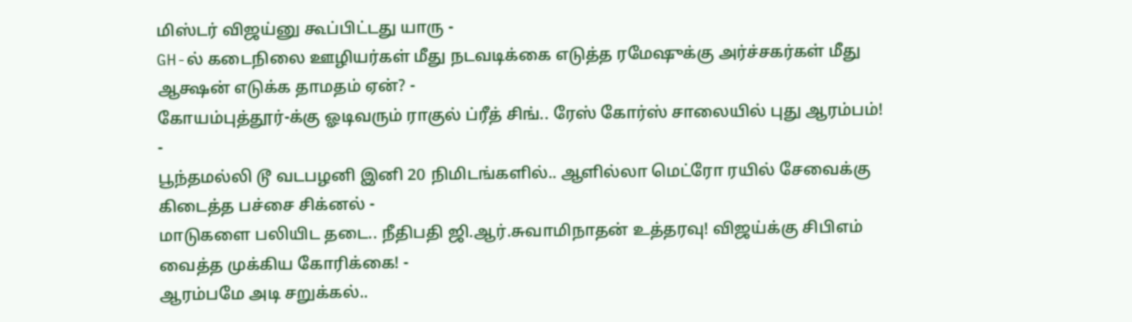மிஸ்டர் விஜய்னு கூப்பிட்டது யாரு -
GH-ல் கடைநிலை ஊழியர்கள் மீது நடவடிக்கை எடுத்த ரமேஷுக்கு அர்ச்சகர்கள் மீது ஆக்ஷன் எடுக்க தாமதம் ஏன்? -
கோயம்புத்தூர்-க்கு ஓடிவரும் ராகுல் ப்ரீத் சிங்.. ரேஸ் கோர்ஸ் சாலையில் புது ஆரம்பம்! -
பூந்தமல்லி டூ வடபழனி இனி 20 நிமிடங்களில்.. ஆளில்லா மெட்ரோ ரயில் சேவைக்கு கிடைத்த பச்சை சிக்னல் -
மாடுகளை பலியிட தடை.. நீதிபதி ஜி.ஆர்.சுவாமிநாதன் உத்தரவு! விஜய்க்கு சிபிஎம் வைத்த முக்கிய கோரிக்கை! -
ஆரம்பமே அடி சறுக்கல்..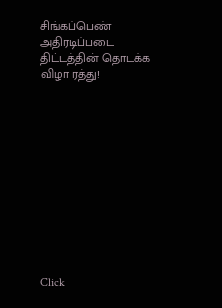சிங்கப்பெண் அதிரடிப்படை திட்டத்தின் தொடக்க விழா ரத்து!












Click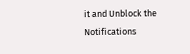it and Unblock the Notifications